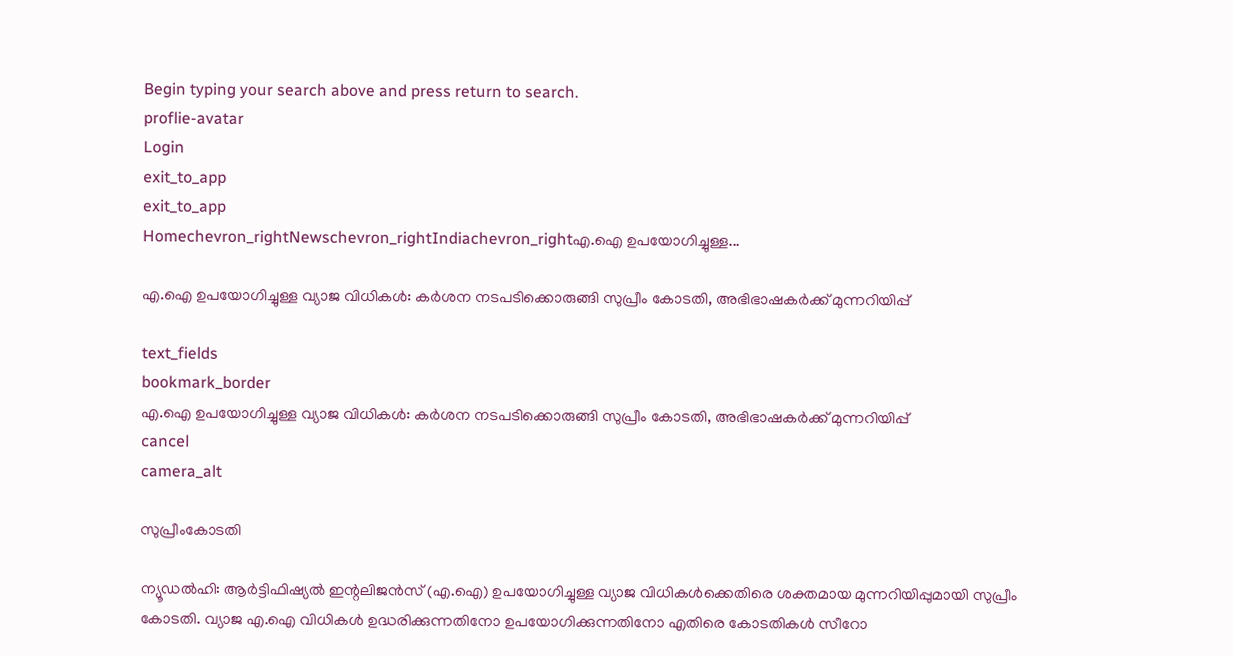Begin typing your search above and press return to search.
proflie-avatar
Login
exit_to_app
exit_to_app
Homechevron_rightNewschevron_rightIndiachevron_rightഎ.ഐ ഉപയോഗിച്ചുള്ള...

എ.ഐ ഉപയോഗിച്ചുള്ള വ്യാജ വിധികൾ: കർശന നടപടിക്കൊരുങ്ങി സുപ്രീം കോടതി, അഭിഭാഷകർക്ക് മുന്നറിയിപ്പ്

text_fields
bookmark_border
എ.ഐ ഉപയോഗിച്ചുള്ള വ്യാജ വിധികൾ: കർശന നടപടിക്കൊരുങ്ങി സുപ്രീം കോടതി, അഭിഭാഷകർക്ക് മുന്നറിയിപ്പ്
cancel
camera_alt

സുപ്രീംകോടതി

ന്യൂഡൽഹി: ആർട്ടിഫിഷ്യൽ ഇന്റലിജൻസ് (എ.ഐ) ഉപയോഗിച്ചുള്ള വ്യാജ വിധികൾക്കെതിരെ ശക്തമായ മുന്നറിയിപ്പുമായി സുപ്രീം കോടതി. വ്യാജ എ.ഐ വിധികൾ ഉദ്ധരിക്കുന്നതിനോ ഉപയോഗിക്കുന്നതിനോ എതിരെ കോടതികൾ സീറോ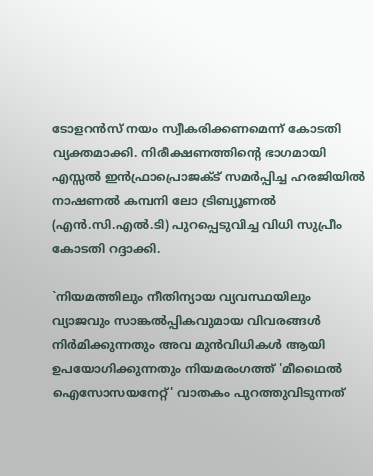ടോളറന്‍സ് നയം സ്വീകരിക്കണമെന്ന് കോടതി വ്യക്തമാക്കി. നിരീക്ഷണത്തിന്‍റെ ഭാഗമായി എസ്സൽ ഇന്‍ഫ്രാപ്രൊജക്ട് സമർപ്പിച്ച ഹരജിയിൽ നാഷണൽ കമ്പനി ലോ ട്രിബ്യൂണൽ (എന്‍.സി.എൽ.ടി) പുറപ്പെടുവിച്ച വിധി സുപ്രീം കോടതി റദ്ദാക്കി.

`നിയമത്തിലും നീതിന്യായ വ്യവസ്ഥയിലും വ്യാജവും സാങ്കൽപ്പികവുമായ വിവരങ്ങൾ നിർമിക്കുന്നതും അവ മുൻവിധികൾ ആയി ഉപയോഗിക്കുന്നതും നിയമരംഗത്ത് 'മീഥൈൽ ഐസോസയനേറ്റ്' വാതകം പുറത്തുവിടുന്നത്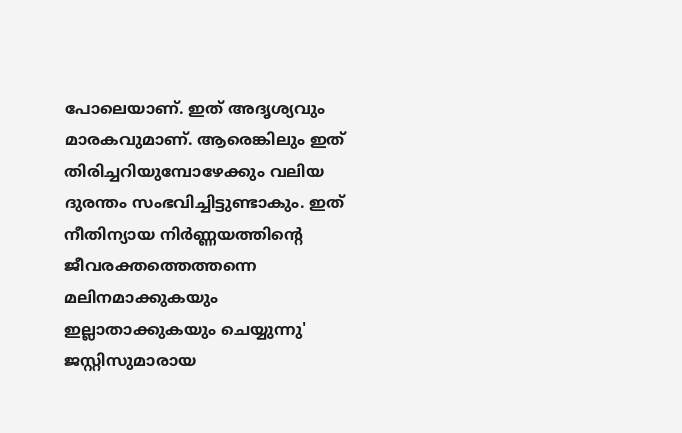പോലെയാണ്. ഇത് അദൃശ്യവും മാരകവുമാണ്. ആരെങ്കിലും ഇത് തിരിച്ചറിയുമ്പോഴേക്കും വലിയ ദുരന്തം സംഭവിച്ചിട്ടുണ്ടാകും. ഇത് നീതിന്യായ നിർണ്ണയത്തിന്റെ ജീവരക്തത്തെത്തന്നെ മലിനമാക്കുകയും ഇല്ലാതാക്കുകയും ചെയ്യുന്നു' ജസ്റ്റിസുമാരായ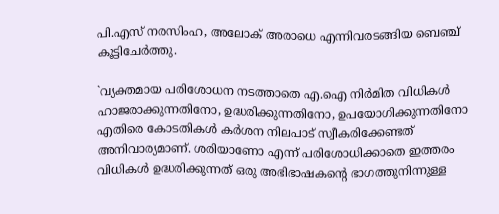പി.എസ് നരസിംഹ, അലോക് അരാധെ എന്നിവരടങ്ങിയ ബെഞ്ച് കൂട്ടിചേർത്തു.

`വ്യക്തമായ പരിശോധന നടത്താതെ എ.ഐ നിർമിത വിധികൾ ഹാജരാക്കുന്നതിനോ, ഉദ്ധരിക്കുന്നതിനോ, ഉപയോഗിക്കുന്നതിനോ എതിരെ കോടതികൾ കർശന നിലപാട് സ്വീകരിക്കേണ്ടത് അനിവാര്യമാണ്. ശരിയാണോ എന്ന് പരിശോധിക്കാതെ ഇത്തരം വിധികൾ ഉദ്ധരിക്കുന്നത് ഒരു അഭിഭാഷകന്റെ ഭാഗത്തുനിന്നുള്ള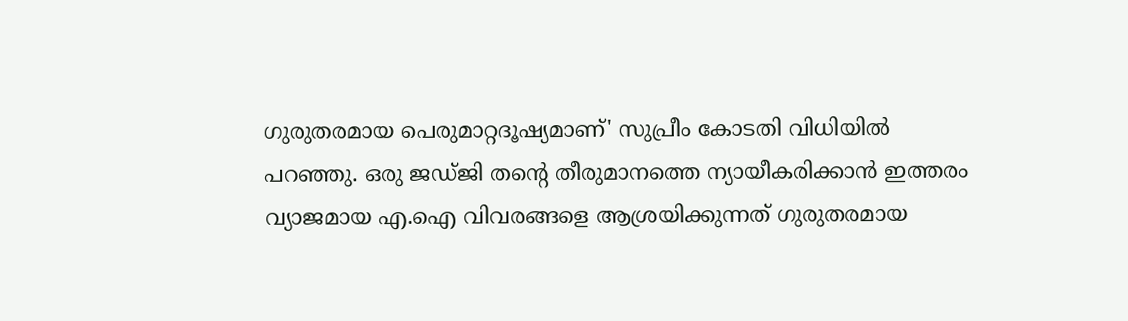ഗുരുതരമായ പെരുമാറ്റദൂഷ്യമാണ്' സുപ്രീം കോടതി വിധിയിൽ പറഞ്ഞു. ഒരു ജഡ്ജി തന്റെ തീരുമാനത്തെ ന്യായീകരിക്കാൻ ഇത്തരം വ്യാജമായ എ.ഐ വിവരങ്ങളെ ആശ്രയിക്കുന്നത് ഗുരുതരമായ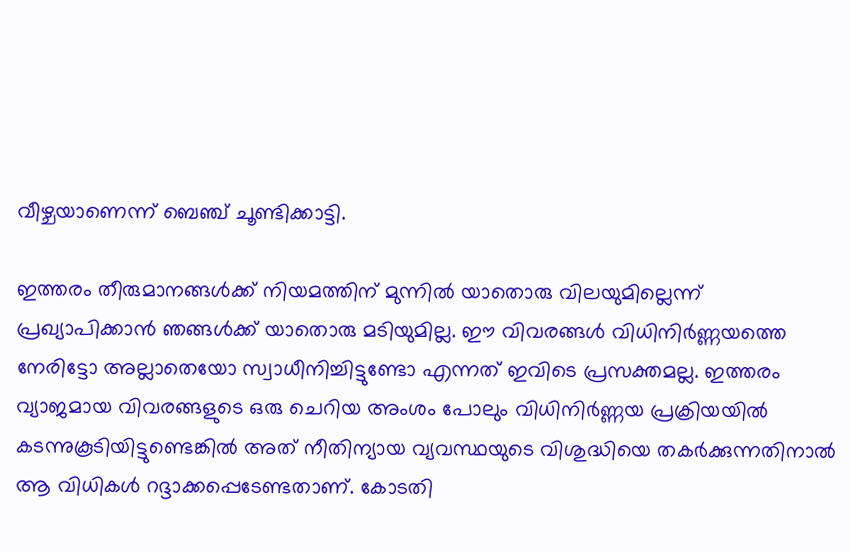വീഴ്ചയാണെന്ന് ബെഞ്ച് ചൂണ്ടിക്കാട്ടി.

ഇത്തരം തീരുമാനങ്ങൾക്ക് നിയമത്തിന് മുന്നിൽ യാതൊരു വിലയുമില്ലെന്ന് പ്രഖ്യാപിക്കാൻ ഞങ്ങൾക്ക് യാതൊരു മടിയുമില്ല. ഈ വിവരങ്ങൾ വിധിനിർണ്ണയത്തെ നേരിട്ടോ അല്ലാതെയോ സ്വാധീനിച്ചിട്ടുണ്ടോ എന്നത് ഇവിടെ പ്രസക്തമല്ല. ഇത്തരം വ്യാജമായ വിവരങ്ങളുടെ ഒരു ചെറിയ അംശം പോലും വിധിനിർണ്ണയ പ്രക്രിയയിൽ കടന്നുകൂടിയിട്ടുണ്ടെങ്കിൽ അത് നീതിന്യായ വ്യവസ്ഥയുടെ വിശുദ്ധിയെ തകർക്കുന്നതിനാൽ ആ വിധികൾ റദ്ദാക്കപ്പെടേണ്ടതാണ്. കോടതി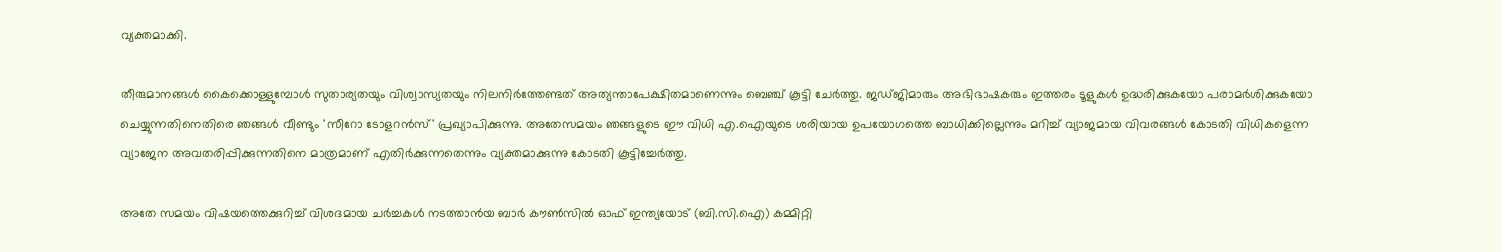വ്യക്തമാക്കി.

തീരുമാനങ്ങൾ കൈക്കൊള്ളുമ്പോൾ സുതാര്യതയും വിശ്വാസ്യതയും നിലനിർത്തേണ്ടത് അത്യന്താപേക്ഷിതമാണെന്നും ബെഞ്ച് കൂട്ടി ചേർത്തു. ജഡ്ജിമാരും അഭിഭാഷകരും ഇത്തരം ടൂളുകൾ ഉദ്ധരിക്കുകയോ പരാമർശിക്കുകയോ ചെയ്യുന്നതിനെതിരെ ഞങ്ങൾ വീണ്ടും 'സീറോ ടോളറൻസ്' പ്രഖ്യാപിക്കുന്നു. അതേസമയം ഞങ്ങളുടെ ഈ വിധി എ.ഐയുടെ ശരിയായ ഉപയോഗത്തെ ബാധിക്കില്ലെന്നും മറിച്ച് വ്യാജമായ വിവരങ്ങൾ കോടതി വിധികളെന്ന വ്യാജേന അവതരിപ്പിക്കുന്നതിനെ മാത്രമാണ് എതിർക്കുന്നതെന്നും വ്യക്തമാക്കുന്നു കോടതി കൂട്ടിച്ചേർത്തു.

അതേ സമയം വിഷയത്തെക്കുറിച്ച് വിശദമായ ചർച്ചകൾ നടത്താന്‍യ ബാർ കൗൺസിൽ ഓഫ് ഇന്ത്യയോട് (ബി.സി.ഐ) കമ്മിറ്റി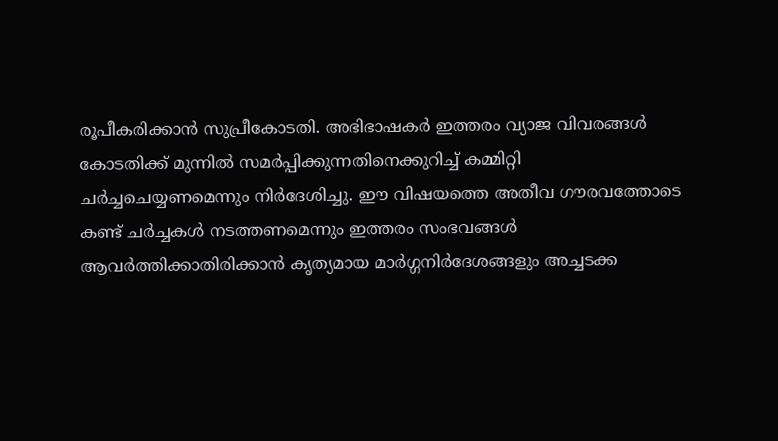രൂപീകരിക്കാൻ സുപ്രീകോടതി. അഭിഭാഷകർ ഇത്തരം വ്യാജ വിവരങ്ങൾ കോടതിക്ക് മുന്നിൽ സമർപ്പിക്കുന്നതിനെക്കുറിച്ച് കമ്മിറ്റി ചർച്ചചെയ്യണമെന്നും നിർദേശിച്ചു. ഈ വിഷയത്തെ അതീവ ഗൗരവത്തോടെ കണ്ട് ചർച്ചകൾ നടത്തണമെന്നും ഇത്തരം സംഭവങ്ങൾ ആവർത്തിക്കാതിരിക്കാൻ കൃത്യമായ മാർഗ്ഗനിർദേശങ്ങളും അച്ചടക്ക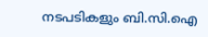നടപടികളും ബി.സി.ഐ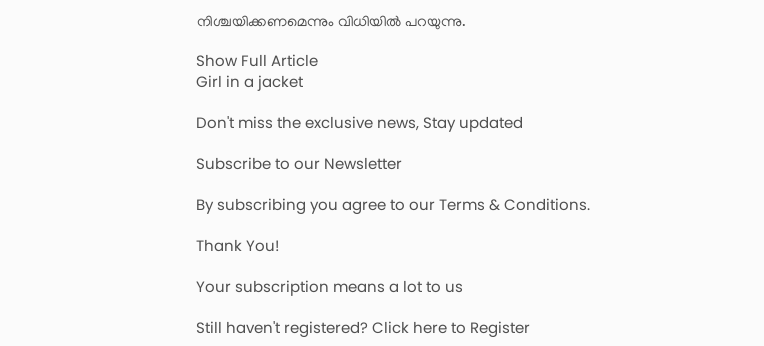നിശ്ചയിക്കണമെന്നും വിധിയിൽ പറയുന്നു.

Show Full Article
Girl in a jacket

Don't miss the exclusive news, Stay updated

Subscribe to our Newsletter

By subscribing you agree to our Terms & Conditions.

Thank You!

Your subscription means a lot to us

Still haven't registered? Click here to Register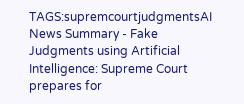TAGS:supremcourtjudgmentsAI
News Summary - Fake Judgments using Artificial Intelligence: Supreme Court prepares for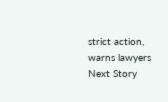strict action, warns lawyers
Next Story